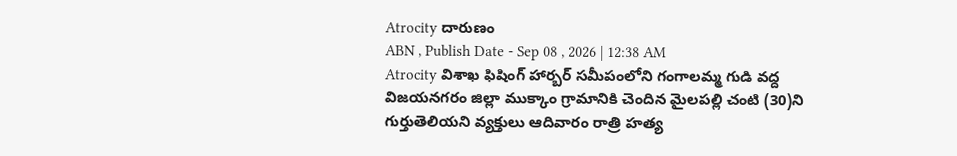Atrocity దారుణం
ABN , Publish Date - Sep 08 , 2026 | 12:38 AM
Atrocity విశాఖ ఫిషింగ్ హార్బర్ సమీపంలోని గంగాలమ్మ గుడి వద్ద విజయనగరం జిల్లా ముక్కాం గ్రామానికి చెందిన మైలపల్లి చంటి (30)ని గుర్తుతెలియని వ్యక్తులు ఆదివారం రాత్రి హత్య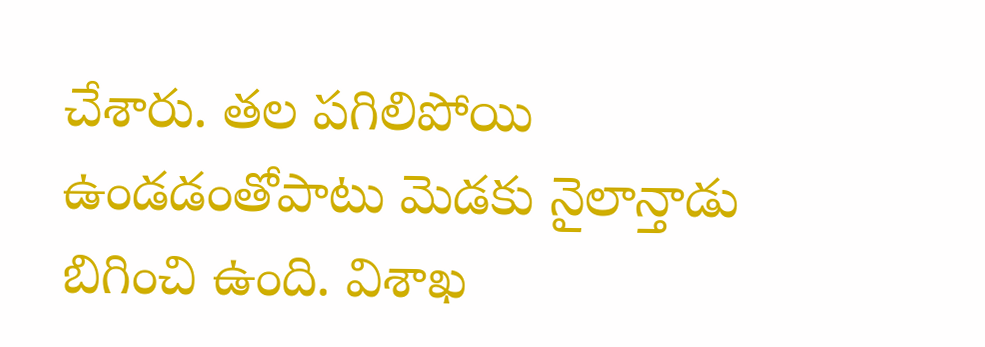చేశారు. తల పగిలిపోయి ఉండడంతోపాటు మెడకు నైలాన్తాడు బిగించి ఉంది. విశాఖ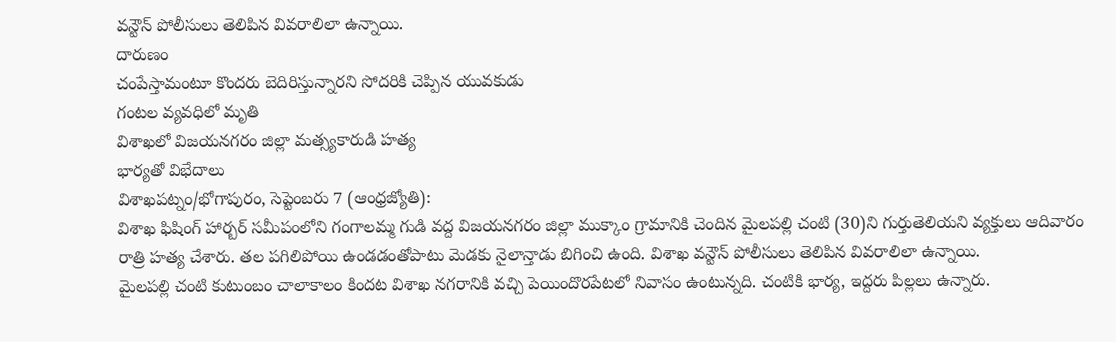వన్టౌన్ పోలీసులు తెలిపిన వివరాలిలా ఉన్నాయి.
దారుణం
చంపేస్తామంటూ కొందరు బెదిరిస్తున్నారని సోదరికి చెప్పిన యువకుడు
గంటల వ్యవధిలో మృతి
విశాఖలో విజయనగరం జిల్లా మత్స్యకారుడి హత్య
భార్యతో విభేదాలు
విశాఖపట్నం/భోగాపురం, సెప్టెంబరు 7 (ఆంధ్రజ్యోతి):
విశాఖ ఫిషింగ్ హార్బర్ సమీపంలోని గంగాలమ్మ గుడి వద్ద విజయనగరం జిల్లా ముక్కాం గ్రామానికి చెందిన మైలపల్లి చంటి (30)ని గుర్తుతెలియని వ్యక్తులు ఆదివారం రాత్రి హత్య చేశారు. తల పగిలిపోయి ఉండడంతోపాటు మెడకు నైలాన్తాడు బిగించి ఉంది. విశాఖ వన్టౌన్ పోలీసులు తెలిపిన వివరాలిలా ఉన్నాయి.
మైలపల్లి చంటి కుటుంబం చాలాకాలం కిందట విశాఖ నగరానికి వచ్చి పెయిందొరపేటలో నివాసం ఉంటున్నది. చంటికి భార్య, ఇద్దరు పిల్లలు ఉన్నారు.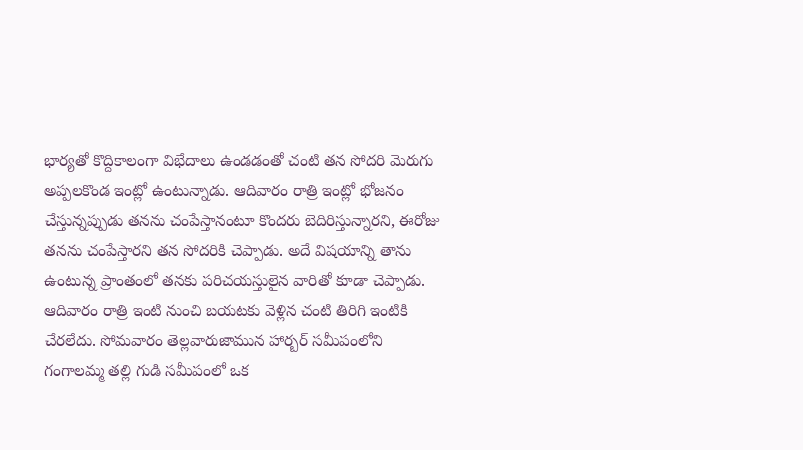భార్యతో కొద్దికాలంగా విభేదాలు ఉండడంతో చంటి తన సోదరి మెరుగు అప్పలకొండ ఇంట్లో ఉంటున్నాడు. ఆదివారం రాత్రి ఇంట్లో భోజనం చేస్తున్నప్పుడు తనను చంపేస్తానంటూ కొందరు బెదిరిస్తున్నారని, ఈరోజు తనను చంపేస్తారని తన సోదరికి చెప్పాడు. అదే విషయాన్ని తాను ఉంటున్న ప్రాంతంలో తనకు పరిచయస్తులైన వారితో కూడా చెప్పాడు. ఆదివారం రాత్రి ఇంటి నుంచి బయటకు వెళ్లిన చంటి తిరిగి ఇంటికి చేరలేదు. సోమవారం తెల్లవారుజామున హార్బర్ సమీపంలోని గంగాలమ్మ తల్లి గుడి సమీపంలో ఒక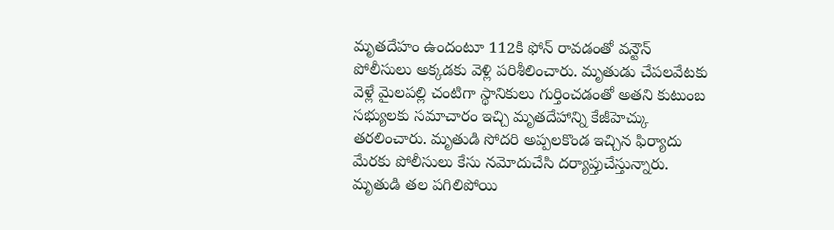మృతదేహం ఉందంటూ 112కి ఫోన్ రావడంతో వన్టౌన్ పోలీసులు అక్కడకు వెళ్లి పరిశీలించారు. మృతుడు చేపలవేటకు వెళ్లే మైలపల్లి చంటిగా స్థానికులు గుర్తించడంతో అతని కుటుంబ సభ్యులకు సమాచారం ఇచ్చి మృతదేహాన్ని కేజీహెచ్కు తరలించారు. మృతుడి సోదరి అప్పలకొండ ఇచ్చిన ఫిర్యాదు మేరకు పోలీసులు కేసు నమోదుచేసి దర్యాప్తుచేస్తున్నారు. మృతుడి తల పగిలిపోయి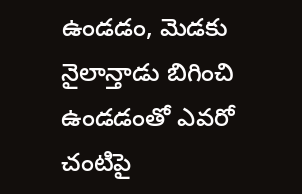ఉండడం, మెడకు నైలాన్తాడు బిగించి ఉండడంతో ఎవరో చంటిపై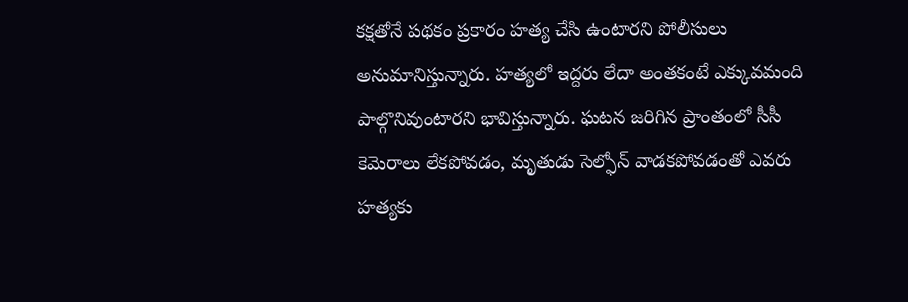కక్షతోనే పథకం ప్రకారం హత్య చేసి ఉంటారని పోలీసులు అనుమానిస్తున్నారు. హత్యలో ఇద్దరు లేదా అంతకంటే ఎక్కువమంది పాల్గొనివుంటారని భావిస్తున్నారు. ఘటన జరిగిన ప్రాంతంలో సీసీ కెమెరాలు లేకపోవడం, మృతుడు సెల్ఫోన్ వాడకపోవడంతో ఎవరు హత్యకు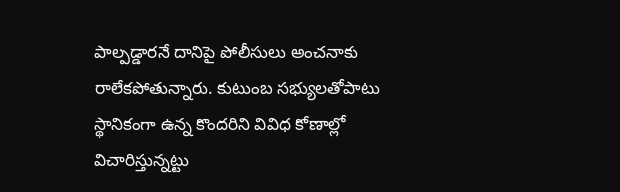పాల్పడ్డారనే దానిపై పోలీసులు అంచనాకు రాలేకపోతున్నారు. కుటుంబ సభ్యులతోపాటు స్థానికంగా ఉన్న కొందరిని వివిధ కోణాల్లో విచారిస్తున్నట్టు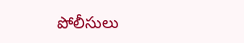పోలీసులు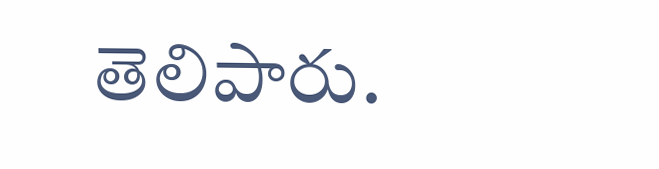తెలిపారు.